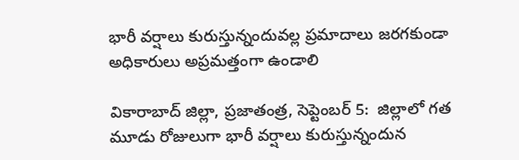భారీ వర్షాలు కురుస్తున్నందువల్ల ప్రమాదాలు జరగకుండా అధికారులు అప్రమత్తంగా ఉండాలి

వికారాబాద్‌ ‌జిల్లా, ప్రజాతంత్ర, సెప్టెంబర్‌ 5:  జిల్లాలో గత మూడు రోజులుగా భారీ వర్షాలు కురుస్తున్నందున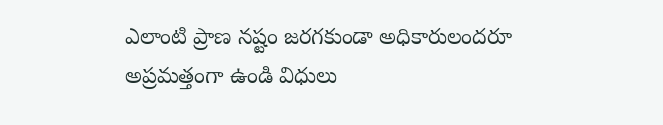ఎలాంటి ప్రాణ నష్టం జరగకుండా అధికారులందరూ అప్రమత్తంగా ఉండి విధులు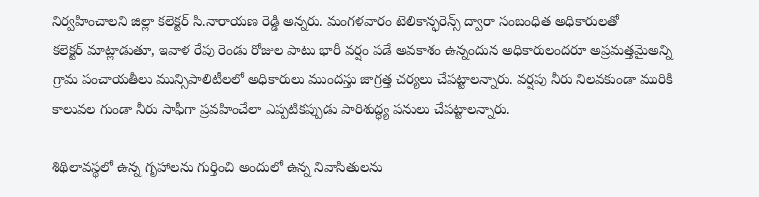నిర్వహించాలని జిల్లా కలెక్టర్‌ ‌సి.నారాయణ రెడ్డి అన్నరు. మంగళవారం టెలికాన్ఫరెన్స్ ‌ద్వారా సంబంధిత అధికారులతో కలెక్టర్‌ ‌మాట్లాడుతూ, ఇవాళ రేపు రెండు రోజుల పాటు భారీ వర్షం పడే అవకాశం ఉన్నందున అధికారులందరూ అప్రమత్తమైఅన్ని గ్రామ పంచాయతీలు మున్సిపాలిటీలలో అధికారులు ముందస్తు జాగ్రత్త చర్యలు చేపట్టాలన్నారు. వర్షపు నీరు నిలవకుండా మురికి కాలువల గుండా నీరు సాఫీగా ప్రవహించేలా ఎప్పటికప్పుడు పారిశుద్ధ్య పనులు చేపట్టాలన్నారు.

శిథిలావస్థలో ఉన్న గృహాలను గుర్తించి అందులో ఉన్న నివాసితులను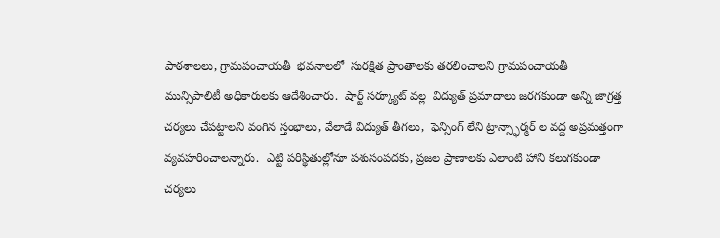పాఠశాలలు, గ్రామపంచాయతీ  భవనాలలో  సురక్షిత ప్రాంతాలకు తరలించాలని గ్రామపంచాయతీ మున్సిపాలిటీ అధికారులకు ఆదేశించారు.  షార్ట్ ‌సర్క్యూట్‌ ‌వల్ల  విద్యుత్‌ ‌ప్రమాదాలు జరగకుండా అన్ని జాగ్రత్త చర్యలు చేపట్టాలని వంగిన స్తంభాలు, వేలాడే విద్యుత్‌ ‌తీగలు,  ఫెన్సింగ్‌ ‌లేని ట్రాన్స్ఫార్మర్‌ ‌ల వద్ద అప్రమత్తంగా వ్యవహరించాలన్నారు.  ఎట్టి పరిస్థితుల్లోనూ పశుసంపదకు, ప్రజల ప్రాణాలకు ఎలాంటి హాని కలుగకుండా చర్యలు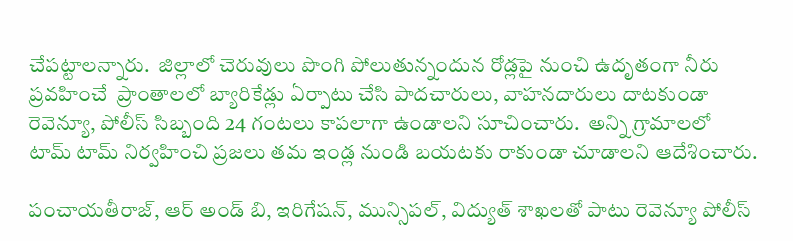చేపట్టాలన్నారు.  జిల్లాలో చెరువులు పొంగి పోలుతున్నందున రోడ్లపై నుంచి ఉదృతంగా నీరు ప్రవహించే  ప్రాంతాలలో బ్యారికేడ్లు ఏర్పాటు చేసి పాదచారులు, వాహనదారులు దాటకుండా రెవెన్యూ, పోలీస్‌ ‌సిబ్బంది 24 గంటలు కాపలాగా ఉండాలని సూచించారు.  అన్ని గ్రామాలలో టామ్‌ ‌టామ్‌ ‌నిర్వహించి ప్రజలు తమ ఇండ్ల నుండి బయటకు రాకుండా చూడాలని ఆదేశించారు.

పంచాయతీరాజ్‌, ఆర్‌ అం‌డ్‌ ‌బి, ఇరిగేషన్‌, మున్సిపల్‌, విద్యుత్‌ ‌శాఖలతో పాటు రెవెన్యూ పోలీస్‌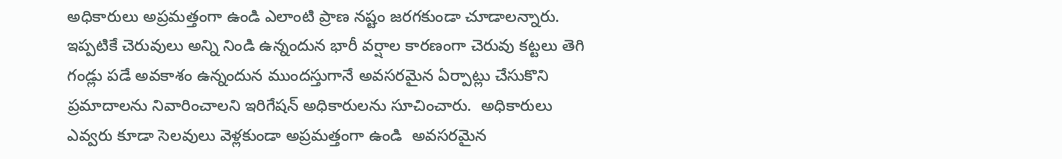అధికారులు అప్రమత్తంగా ఉండి ఎలాంటి ప్రాణ నష్టం జరగకుండా చూడాలన్నారు.  ఇప్పటికే చెరువులు అన్ని నిండి ఉన్నందున భారీ వర్షాల కారణంగా చెరువు కట్టలు తెగి గండ్లు పడే అవకాశం ఉన్నందున ముందస్తుగానే అవసరమైన ఏర్పాట్లు చేసుకొని ప్రమాదాలను నివారించాలని ఇరిగేషన్‌ అధికారులను సూచించారు.  అధికారులు ఎవ్వరు కూడా సెలవులు వెళ్లకుండా అప్రమత్తంగా ఉండి  అవసరమైన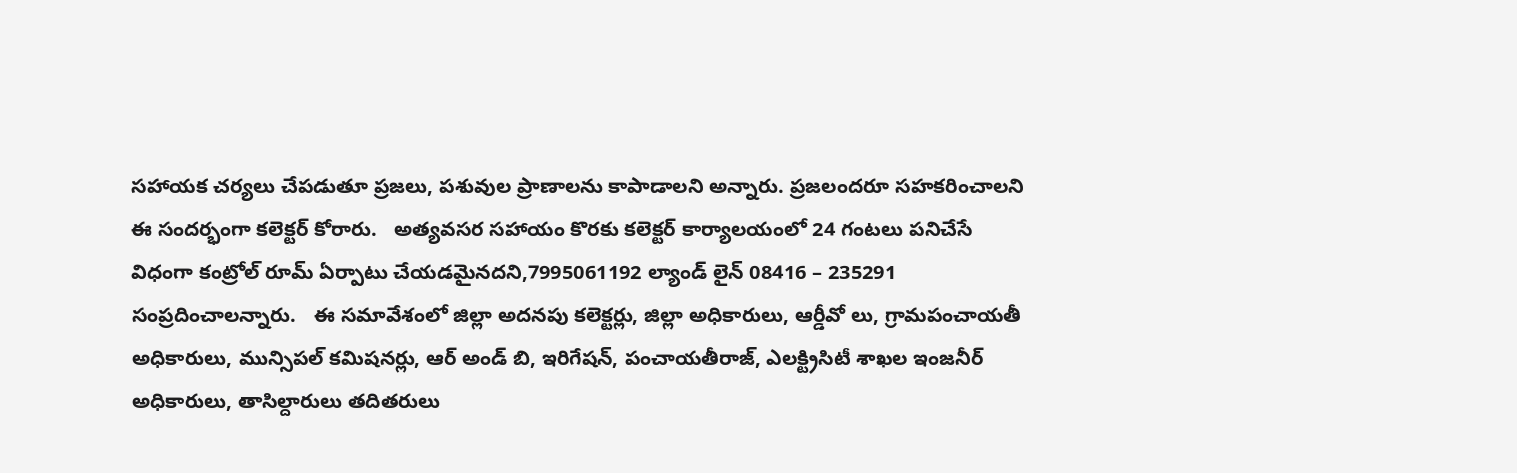సహాయక చర్యలు చేపడుతూ ప్రజలు, పశువుల ప్రాణాలను కాపాడాలని అన్నారు. ప్రజలందరూ సహకరించాలని ఈ సందర్భంగా కలెక్టర్‌ ‌కోరారు.   అత్యవసర సహాయం కొరకు కలెక్టర్‌ ‌కార్యాలయంలో 24 గంటలు పనిచేసే విధంగా కంట్రోల్‌ ‌రూమ్‌ ఏర్పాటు చేయడమైనదని,7995061192 ల్యాండ్‌ ‌లైన్‌ 08416 – 235291 సంప్రదించాలన్నారు.   ఈ సమావేశంలో జిల్లా అదనపు కలెక్టర్లు, జిల్లా అధికారులు, ఆర్డీవో లు, గ్రామపంచాయతీ అధికారులు, మున్సిపల్‌ ‌కమిషనర్లు, ఆర్‌ అం‌డ్‌ ‌బి, ఇరిగేషన్‌, పంచాయతీరాజ్‌, ఎలక్ట్రిసిటీ శాఖల ఇంజనీర్‌ అధికారులు, తాసిల్దారులు తదితరులు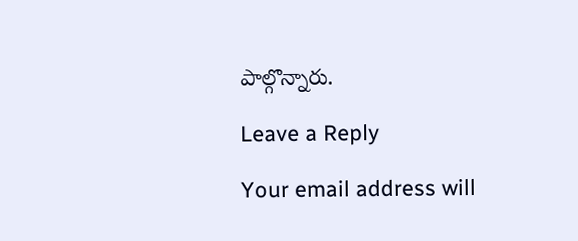పాల్గొన్నారు.

Leave a Reply

Your email address will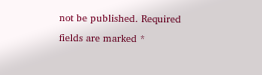not be published. Required fields are marked *